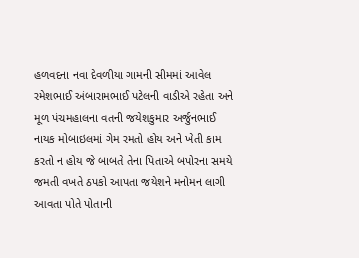હળવદના નવા દેવળીયા ગામની સીમમાં આવેલ રમેશભાઈ અંબારામભાઈ પટેલની વાડીએ રહેતા અને મૂળ પંચમહાલના વતની જયેશકુમાર અર્જુનભાઈ નાયક મોબાઇલમાં ગેમ રમતો હોય અને ખેતી કામ કરતો ન હોય જે બાબતે તેના પિતાએ બપોરના સમયે જમતી વખતે ઠપકો આપતા જયેશને મનોમન લાગી આવતા પોતે પોતાની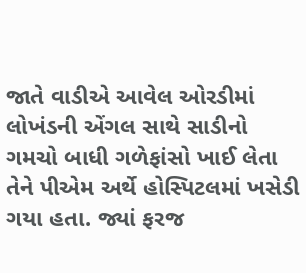જાતે વાડીએ આવેલ ઓરડીમાં લોખંડની એંગલ સાથે સાડીનો ગમચો બાધી ગળેફાંસો ખાઈ લેતા તેને પીએમ અર્થે હોસ્પિટલમાં ખસેડી ગયા હતા. જ્યાં ફરજ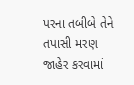પરના તબીબે તેને તપાસી મરણ જાહેર કરવામાં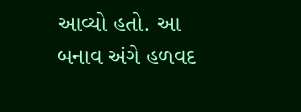આવ્યો હતો. આ બનાવ અંગે હળવદ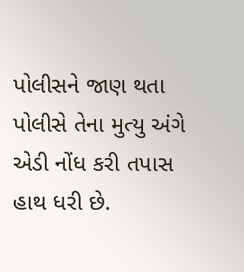પોલીસને જાણ થતા પોલીસે તેના મુત્યુ અંગે એડી નોંધ કરી તપાસ હાથ ધરી છે.